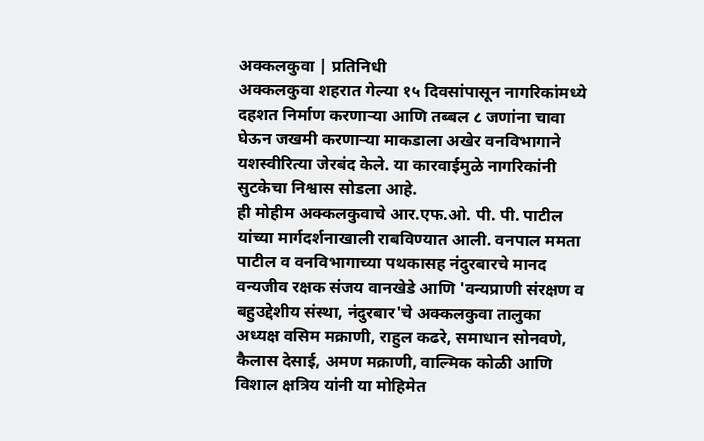अक्कलकुवा | प्रतिनिधी
अक्कलकुवा शहरात गेल्या १५ दिवसांपासून नागरिकांमध्ये दहशत निर्माण करणाऱ्या आणि तब्बल ८ जणांना चावा घेऊन जखमी करणाऱ्या माकडाला अखेर वनविभागाने यशस्वीरित्या जेरबंद केले. या कारवाईमुळे नागरिकांनी सुटकेचा निश्वास सोडला आहे.
ही मोहीम अक्कलकुवाचे आर.एफ.ओ. पी. पी. पाटील यांच्या मार्गदर्शनाखाली राबविण्यात आली. वनपाल ममता पाटील व वनविभागाच्या पथकासह नंदुरबारचे मानद वन्यजीव रक्षक संजय वानखेडे आणि 'वन्यप्राणी संरक्षण व बहुउद्देशीय संस्था, नंदुरबार'चे अक्कलकुवा तालुका अध्यक्ष वसिम मक्राणी, राहुल कढरे, समाधान सोनवणे, कैलास देसाई, अमण मक्राणी, वाल्मिक कोळी आणि विशाल क्षत्रिय यांनी या मोहिमेत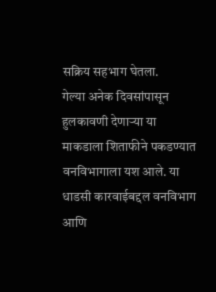सक्रिय सहभाग घेतला.
गेल्या अनेक दिवसांपासून हुलकावणी देणाऱ्या या माकडाला शिताफीने पकडण्यात वनविभागाला यश आले. या धाडसी कारवाईबद्दल वनविभाग आणि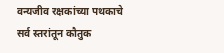वन्यजीव रक्षकांच्या पथकाचे सर्व स्तरांतून कौतुक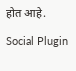होत आहे.

Social Plugin